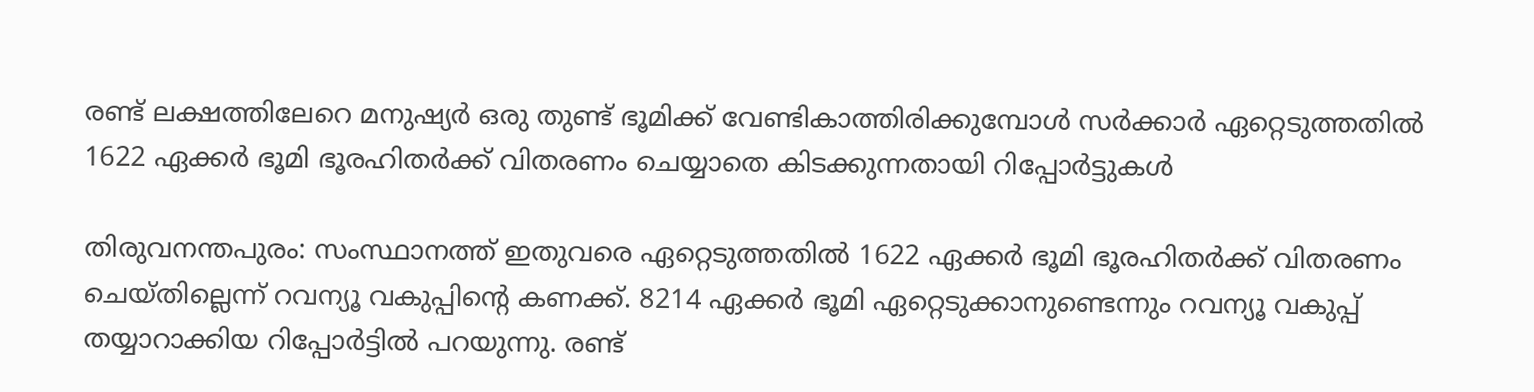രണ്ട് ലക്ഷത്തിലേറെ മനുഷ്യർ ഒരു തുണ്ട് ഭൂമിക്ക് വേണ്ടികാത്തിരിക്കുമ്പോൾ സർക്കാർ ഏറ്റെടുത്തതിൽ 1622 ഏക്കർ ഭൂമി ഭൂരഹിതർക്ക് വിതരണം ചെയ്യാതെ കിടക്കുന്നതായി റിപ്പോർട്ടുകൾ

തിരുവനന്തപുരം: സംസ്ഥാനത്ത് ഇതുവരെ ഏറ്റെടുത്തതിൽ 1622 ഏക്കർ ഭൂമി ഭൂരഹിതർക്ക് വിതരണം ചെയ്തില്ലെന്ന് റവന്യൂ വകുപ്പിന്റെ കണക്ക്. 8214 ഏക്കർ ഭൂമി ഏറ്റെടുക്കാനുണ്ടെന്നും റവന്യൂ വകുപ്പ് തയ്യാറാക്കിയ റിപ്പോർട്ടിൽ പറയുന്നു. രണ്ട്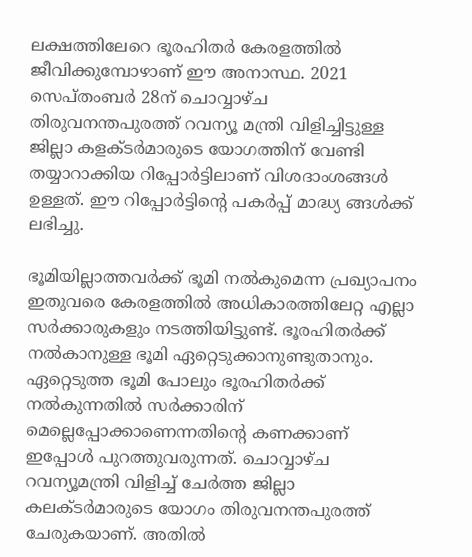ലക്ഷത്തിലേറെ ഭൂരഹിതർ കേരളത്തിൽ ജീവിക്കുമ്പോഴാണ് ഈ അനാസ്ഥ. 2021 സെപ്തംബർ 28ന് ചൊവ്വാഴ്ച തിരുവനന്തപുരത്ത് റവന്യൂ മന്ത്രി വിളിച്ചിട്ടുള്ള ജില്ലാ കളക്ടർമാരുടെ യോഗത്തിന് വേണ്ടി തയ്യാറാക്കിയ റിപ്പോർട്ടിലാണ് വിശദാംശങ്ങൾ ഉള്ളത്. ഈ റിപ്പോർട്ടിന്‍റെ പകർപ്പ് മാദ്ധ്യ ങ്ങള്‍ക്ക് ലഭിച്ചു.

ഭൂമിയില്ലാത്തവർക്ക് ഭൂമി നൽകുമെന്ന പ്രഖ്യാപനം ഇതുവരെ കേരളത്തിൽ അധികാരത്തിലേറ്റ എല്ലാ സർക്കാരുകളും നടത്തിയിട്ടുണ്ട്. ഭൂരഹിതർക്ക് നൽകാനുള്ള ഭൂമി ഏറ്റെടുക്കാനുണ്ടുതാനും. ഏറ്റെടുത്ത ഭൂമി പോലും ഭൂരഹിതർക്ക് നൽകുന്നതിൽ സർക്കാരിന് മെല്ലെപ്പോക്കാണെന്നതിന്റെ കണക്കാണ് ഇപ്പോൾ പുറത്തുവരുന്നത്. ചൊവ്വാഴ്ച റവന്യൂമന്ത്രി വിളിച്ച് ചേർത്ത ജില്ലാ കലക്ടർമാരുടെ യോഗം തിരുവനന്തപുരത്ത് ചേരുകയാണ്. അതിൽ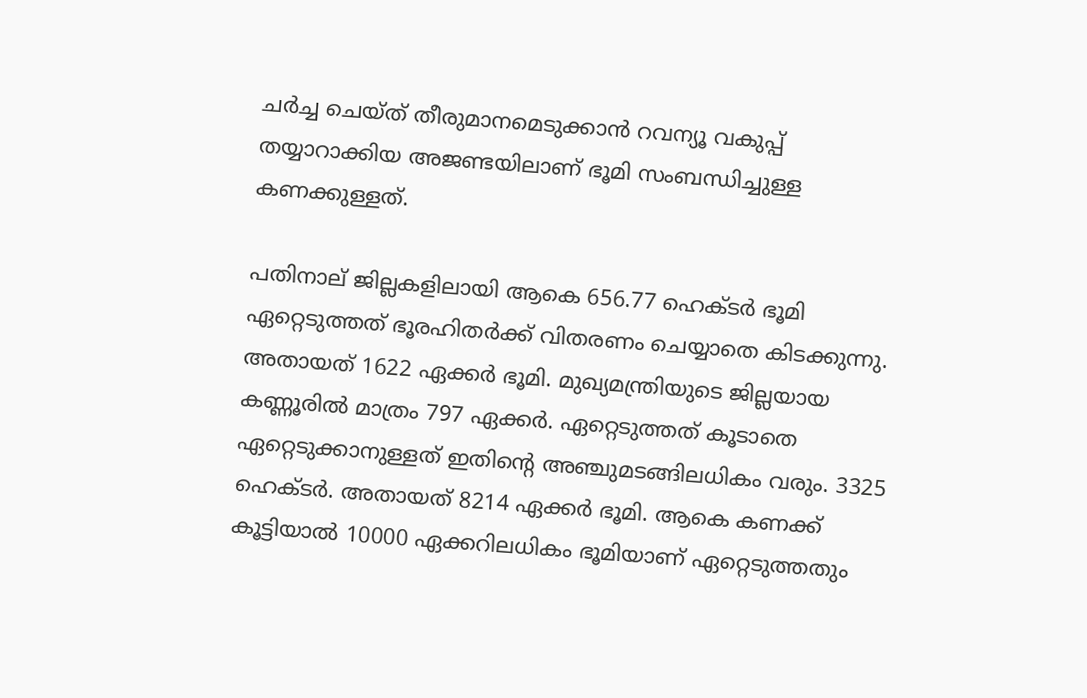ചർച്ച ചെയ്ത് തീരുമാനമെടുക്കാൻ റവന്യൂ വകുപ്പ് തയ്യാറാക്കിയ അജണ്ടയിലാണ് ഭൂമി സംബന്ധിച്ചുള്ള കണക്കുള്ളത്.

പതിനാല് ജില്ലകളിലായി ആകെ 656.77 ഹെക്ടർ ഭൂമി ഏറ്റെടുത്തത് ഭൂരഹിതർക്ക് വിതരണം ചെയ്യാതെ കിടക്കുന്നു. അതായത് 1622 ഏക്കർ ഭൂമി. മുഖ്യമന്ത്രിയുടെ ജില്ലയായ കണ്ണൂരിൽ മാത്രം 797 ഏക്കർ. ഏറ്റെടുത്തത് കൂടാതെ ഏറ്റെടുക്കാനുള്ളത് ഇതിന്റെ അഞ്ചുമടങ്ങിലധികം വരും. 3325 ഹെക്ടർ. അതായത് 8214 ഏക്കർ ഭൂമി. ആകെ കണക്ക് കൂട്ടിയാൽ 10000 ഏക്കറിലധികം ഭൂമിയാണ് ഏറ്റെടുത്തതും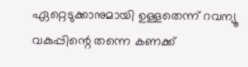ഏറ്റെടുക്കാനുമായി ഉള്ളതെന്ന് റവന്യൂ വകുപ്പിന്റെ തന്നെ കണക്ക്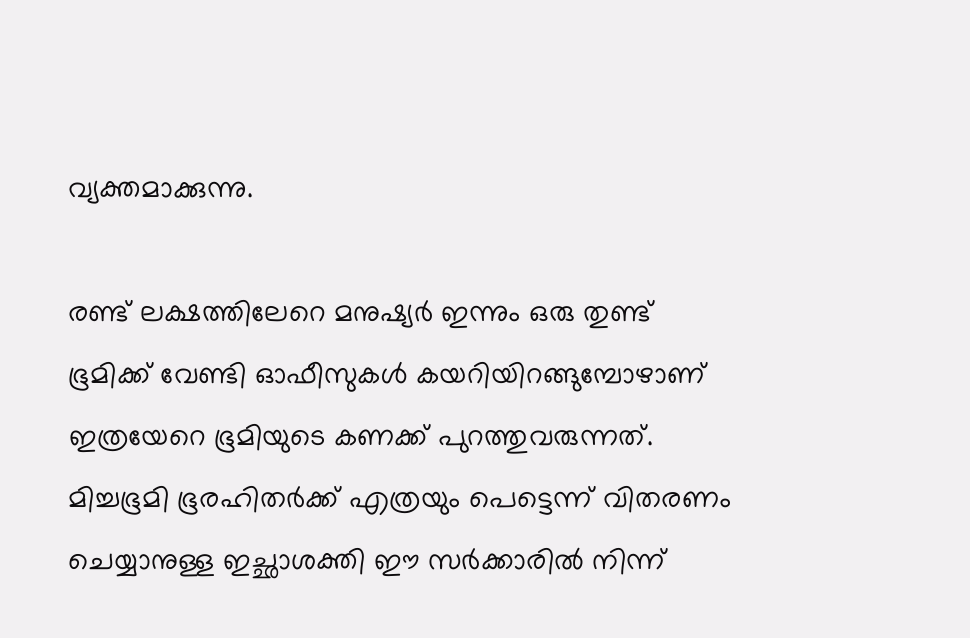വ്യക്തമാക്കുന്നു.

രണ്ട് ലക്ഷത്തിലേറെ മനുഷ്യർ ഇന്നും ഒരു തുണ്ട് ഭൂമിക്ക് വേണ്ടി ഓഫീസുകൾ കയറിയിറങ്ങുമ്പോഴാണ് ഇത്രയേറെ ഭൂമിയുടെ കണക്ക് പുറത്തുവരുന്നത്. മിച്ചഭൂമി ഭൂരഹിതർക്ക് എത്രയും പെട്ടെന്ന് വിതരണം ചെയ്യാനുള്ള ഇച്ഛാശക്തി ഈ സർക്കാരിൽ നിന്ന്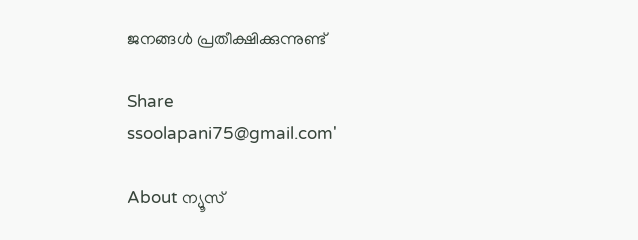ജനങ്ങൾ പ്രതീക്ഷിക്കുന്നുണ്ട്

Share
ssoolapani75@gmail.com'

About ന്യൂസ്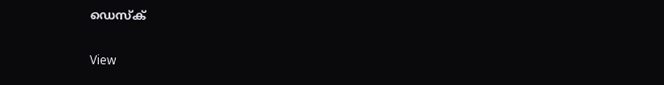ഡെസ്ക്

View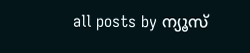all posts by ന്യൂസ്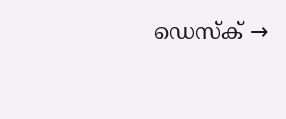ഡെസ്ക് →